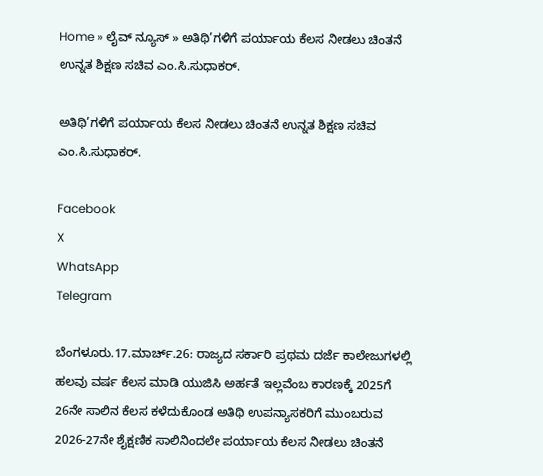Home » ಲೈವ್ ನ್ಯೂಸ್ » ಅತಿಥಿ’ಗಳಿಗೆ ಪರ್ಯಾಯ ಕೆಲಸ ನೀಡಲು ಚಿಂತನೆ ಉನ್ನತ ಶಿಕ್ಷಣ ಸಚಿವ ಎಂ.ಸಿ.ಸುಧಾಕ‌ರ್.

ಅತಿಥಿ’ಗಳಿಗೆ ಪರ್ಯಾಯ ಕೆಲಸ ನೀಡಲು ಚಿಂತನೆ ಉನ್ನತ ಶಿಕ್ಷಣ ಸಚಿವ ಎಂ.ಸಿ.ಸುಧಾಕ‌ರ್.

Facebook
X
WhatsApp
Telegram

ಬೆಂಗಳೂರು.17.ಮಾರ್ಚ್.26: ರಾಜ್ಯದ ಸರ್ಕಾರಿ ಪ್ರಥಮ ದರ್ಜೆ ಕಾಲೇಜುಗಳಲ್ಲಿ ಹಲವು ವರ್ಷ ಕೆಲಸ ಮಾಡಿ ಯುಜಿಸಿ ಅರ್ಹತೆ ಇಲ್ಲವೆಂಬ ಕಾರಣಕ್ಕೆ 2025ಗೆ 26ನೇ ಸಾಲಿನ ಕೆಲಸ ಕಳೆದುಕೊಂಡ ಅತಿಥಿ ಉಪನ್ಯಾಸಕರಿಗೆ ಮುಂಬರುವ 2026-27ನೇ ಶೈಕ್ಷಣಿಕ ಸಾಲಿನಿಂದಲೇ ಪರ್ಯಾಯ ಕೆಲಸ ನೀಡಲು ಚಿಂತನೆ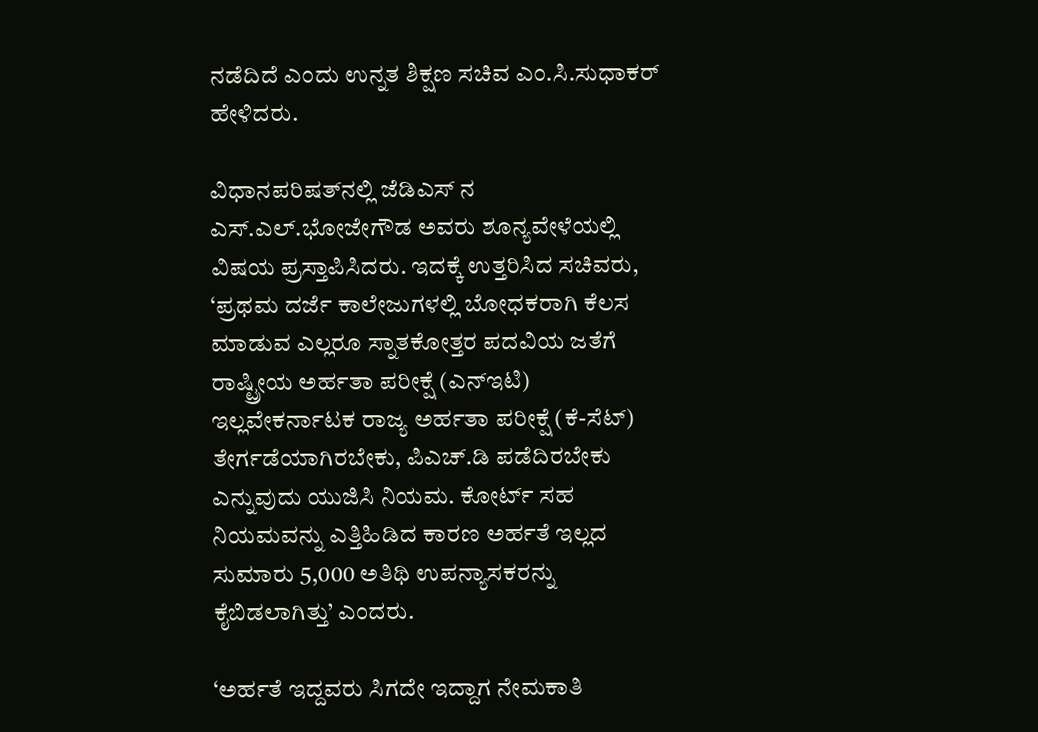ನಡೆದಿದೆ ಎಂದು ಉನ್ನತ ಶಿಕ್ಷಣ ಸಚಿವ ಎಂ.ಸಿ.ಸುಧಾಕ‌ರ್ ಹೇಳಿದರು.

ವಿಧಾನಪರಿಷತ್‌ನಲ್ಲಿ ಜೆಡಿಎಸ್‌ ನ ಎಸ್.ಎಲ್.ಭೋಜೇಗೌಡ ಅವರು ಶೂನ್ಯವೇಳೆಯಲ್ಲಿ ವಿಷಯ ಪ್ರಸ್ತಾಪಿಸಿದರು. ಇದಕ್ಕೆ ಉತ್ತರಿಸಿದ ಸಚಿವರು, ‘ಪ್ರಥಮ ದರ್ಜೆ ಕಾಲೇಜುಗಳಲ್ಲಿ ಬೋಧಕರಾಗಿ ಕೆಲಸ ಮಾಡುವ ಎಲ್ಲರೂ ಸ್ನಾತಕೋತ್ತರ ಪದವಿಯ ಜತೆಗೆ ರಾಷ್ಟ್ರೀಯ ಅರ್ಹತಾ ಪರೀಕ್ಷೆ (ಎನ್‌ಇಟಿ) ಇಲ್ಲವೇಕರ್ನಾಟಕ ರಾಜ್ಯ ಅರ್ಹತಾ ಪರೀಕ್ಷೆ (ಕೆ-ಸೆಟ್) ತೇರ್ಗಡೆಯಾಗಿರಬೇಕು, ಪಿಎಚ್.ಡಿ ಪಡೆದಿರಬೇಕು ಎನ್ನುವುದು ಯುಜಿಸಿ ನಿಯಮ. ಕೋರ್ಟ್‌ ಸಹ ನಿಯಮವನ್ನು ಎತ್ತಿಹಿಡಿದ ಕಾರಣ ಅರ್ಹತೆ ಇಲ್ಲದ ಸುಮಾರು 5,000 ಅತಿಥಿ ಉಪನ್ಯಾಸಕರನ್ನು ಕೈಬಿಡಲಾಗಿತ್ತು’ ಎಂದರು.

‘ಅರ್ಹತೆ ಇದ್ದವರು ಸಿಗದೇ ಇದ್ದಾಗ ನೇಮಕಾತಿ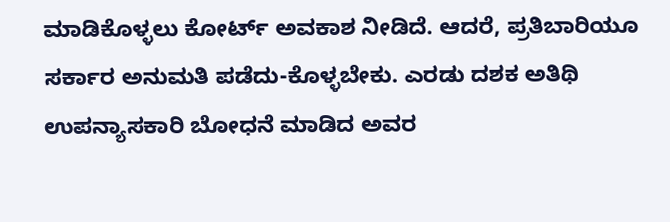ಮಾಡಿಕೊಳ್ಳಲು ಕೋರ್ಟ್ ಅವಕಾಶ ನೀಡಿದೆ. ಆದರೆ, ಪ್ರತಿಬಾರಿಯೂ ಸರ್ಕಾರ ಅನುಮತಿ ಪಡೆದು-ಕೊಳ್ಳಬೇಕು. ಎರಡು ದಶಕ ಅತಿಥಿ ಉಪನ್ಯಾಸಕಾರಿ ಬೋಧನೆ ಮಾಡಿದ ಅವರ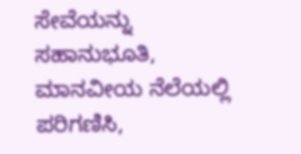ಸೇವೆಯನ್ನು ಸಹಾನುಭೂತಿ, ಮಾನವೀಯ ನೆಲೆಯಲ್ಲಿ ಪರಿಗಣಿಸಿ,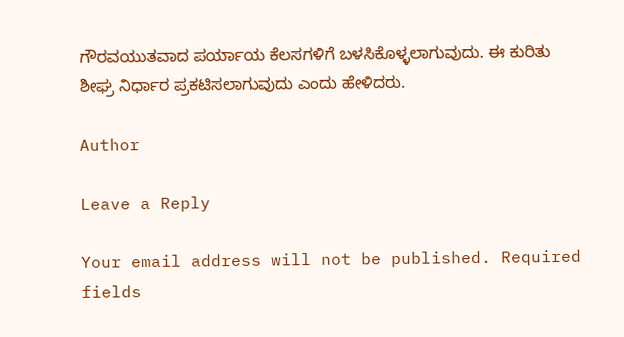ಗೌರವಯುತವಾದ ಪರ್ಯಾಯ ಕೆಲಸಗಳಿಗೆ ಬಳಸಿಕೊಳ್ಳಲಾಗುವುದು. ಈ ಕುರಿತು ಶೀಘ್ರ ನಿರ್ಧಾರ ಪ್ರಕಟಿಸಲಾಗುವುದು ಎಂದು ಹೇಳಿದರು.

Author

Leave a Reply

Your email address will not be published. Required fields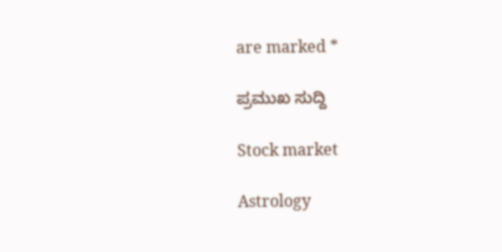are marked *

ಪ್ರಮುಖ ಸುದ್ದಿ

Stock market

Astrology